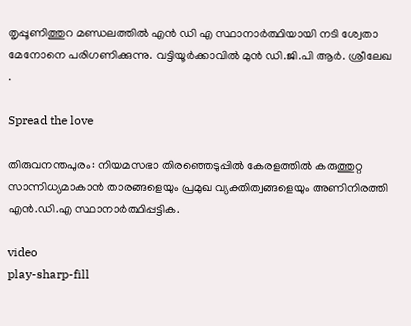തൃപ്പൂണിത്തുറ മണ്ഡലത്തില്‍ എൻ ഡി എ സ്ഥാനാർത്ഥിയായി നടി ശ്വേതാ മേനോനെ പരിഗണിക്കുന്നു. വട്ടിയൂര്‍ക്കാവില്‍ മുന്‍ ഡി.ജി.പി ആര്‍. ശ്രീലേഖ .

Spread the love

തിരുവനന്തപുരം: നിയമസഭാ തിരഞ്ഞെടുപ്പില്‍ കേരളത്തില്‍ കരുത്തുറ്റ സാന്നിധ്യമാകാന്‍ താരങ്ങളെയും പ്രമുഖ വ്യക്തിത്വങ്ങളെയും അണിനിരത്തി എന്‍.ഡി.എ സ്ഥാനാര്‍ത്ഥിപ്പട്ടിക.

video
play-sharp-fill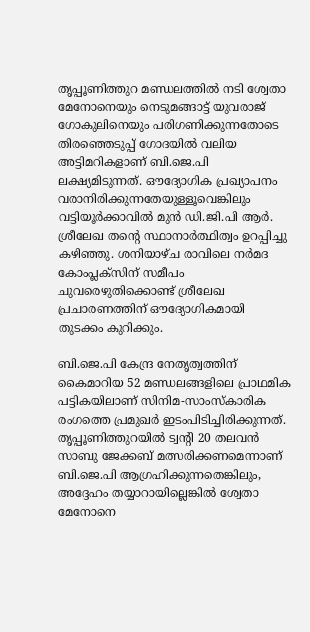തൃപ്പൂണിത്തുറ മണ്ഡലത്തില്‍ നടി ശ്വേതാ മേനോനെയും നെടുമങ്ങാട്ട് യുവരാജ് ഗോകുലിനെയും പരിഗണിക്കുന്നതോടെ തിരഞ്ഞെടുപ്പ് ഗോദയില്‍ വലിയ അട്ടിമറികളാണ് ബി.ജെ.പി ലക്ഷ്യമിടുന്നത്. ഔദ്യോഗിക പ്രഖ്യാപനം വരാനിരിക്കുന്നതേയുള്ളൂവെങ്കിലും വട്ടിയൂര്‍ക്കാവില്‍ മുന്‍ ഡി.ജി.പി ആര്‍. ശ്രീലേഖ തന്റെ സ്ഥാനാര്‍ത്ഥിത്വം ഉറപ്പിച്ചു കഴിഞ്ഞു. ശനിയാഴ്ച രാവിലെ നര്‍മദ കോംപ്ലക്സിന് സമീപം ചുവരെഴുതിക്കൊണ്ട് ശ്രീലേഖ പ്രചാരണത്തിന് ഔദ്യോഗികമായി തുടക്കം കുറിക്കും.

ബി.ജെ.പി കേന്ദ്ര നേതൃത്വത്തിന് കൈമാറിയ 52 മണ്ഡലങ്ങളിലെ പ്രാഥമിക പട്ടികയിലാണ് സിനിമ-സാംസ്‌കാരിക രംഗത്തെ പ്രമുഖര്‍ ഇടംപിടിച്ചിരിക്കുന്നത്. തൃപ്പൂണിത്തുറയില്‍ ട്വന്റി 20 തലവന്‍ സാബു ജേക്കബ് മത്സരിക്കണമെന്നാണ് ബി.ജെ.പി ആഗ്രഹിക്കുന്നതെങ്കിലും, അദ്ദേഹം തയ്യാറായില്ലെങ്കില്‍ ശ്വേതാ മേനോനെ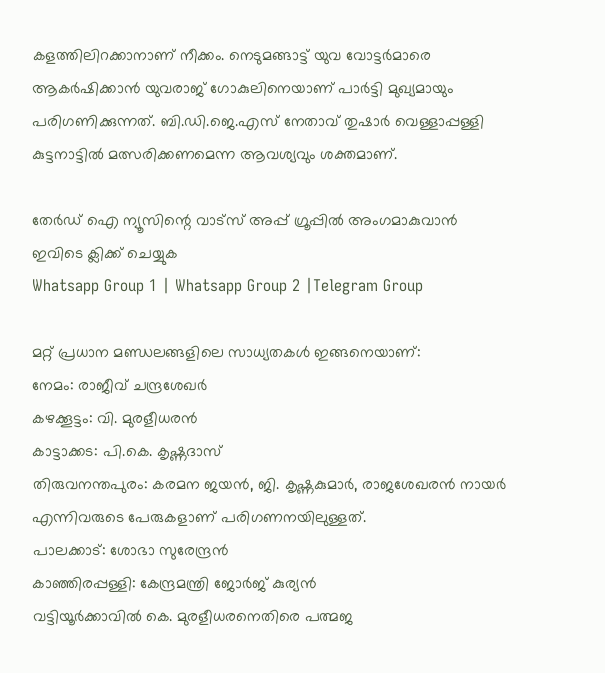കളത്തിലിറക്കാനാണ് നീക്കം. നെടുമങ്ങാട്ട് യുവ വോട്ടര്‍മാരെ ആകര്‍ഷിക്കാന്‍ യുവരാജ് ഗോകുലിനെയാണ് പാര്‍ട്ടി മുഖ്യമായും പരിഗണിക്കുന്നത്. ബി.ഡി.ജെ.എസ് നേതാവ് തുഷാര്‍ വെള്ളാപ്പള്ളി കുട്ടനാട്ടില്‍ മത്സരിക്കണമെന്ന ആവശ്യവും ശക്തമാണ്.

തേർഡ് ഐ ന്യൂസിന്റെ വാട്സ് അപ്പ് ഗ്രൂപ്പിൽ അംഗമാകുവാൻ ഇവിടെ ക്ലിക്ക് ചെയ്യുക
Whatsapp Group 1 | Whatsapp Group 2 |Telegram Group

മറ്റ് പ്രധാന മണ്ഡലങ്ങളിലെ സാധ്യതകള്‍ ഇങ്ങനെയാണ്:
നേമം: രാജീവ് ചന്ദ്രശേഖര്‍
കഴക്കൂട്ടം: വി. മുരളീധരന്‍
കാട്ടാക്കട: പി.കെ. കൃഷ്ണദാസ്
തിരുവനന്തപുരം: കരമന ജയന്‍, ജി. കൃഷ്ണകുമാര്‍, രാജശേഖരന്‍ നായര്‍ എന്നിവരുടെ പേരുകളാണ് പരിഗണനയിലുള്ളത്.
പാലക്കാട്: ശോഭാ സുരേന്ദ്രന്‍
കാഞ്ഞിരപ്പള്ളി: കേന്ദ്രമന്ത്രി ജോര്‍ജ് കുര്യന്‍
വട്ടിയൂര്‍ക്കാവില്‍ കെ. മുരളീധരനെതിരെ പത്മജ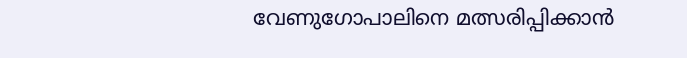വേണുഗോപാലിനെ മത്സരിപ്പിക്കാന്‍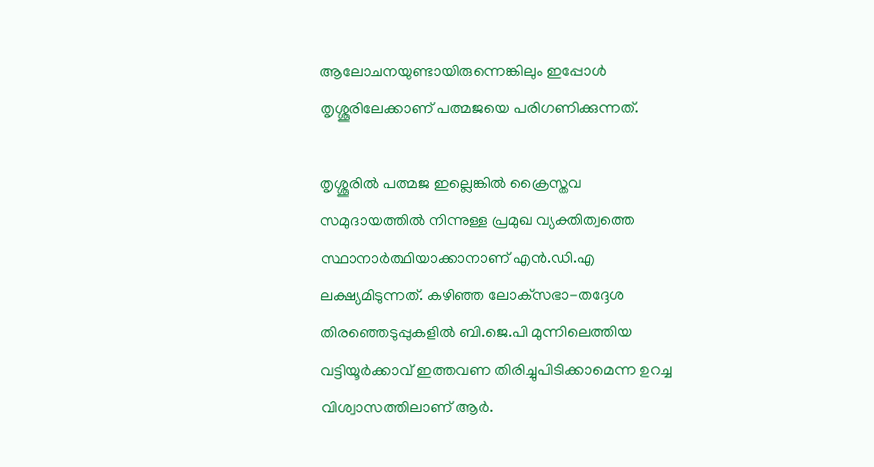ആലോചനയുണ്ടായിരുന്നെങ്കിലും ഇപ്പോള്‍ തൃശ്ശൂരിലേക്കാണ് പത്മജയെ പരിഗണിക്കുന്നത്.

തൃശ്ശൂരില്‍ പത്മജ ഇല്ലെങ്കില്‍ ക്രൈസ്തവ സമുദായത്തില്‍ നിന്നുള്ള പ്രമുഖ വ്യക്തിത്വത്തെ സ്ഥാനാര്‍ത്ഥിയാക്കാനാണ് എന്‍.ഡി.എ ലക്ഷ്യമിടുന്നത്. കഴിഞ്ഞ ലോക്‌സഭാ-തദ്ദേശ തിരഞ്ഞെടുപ്പുകളില്‍ ബി.ജെ.പി മുന്നിലെത്തിയ വട്ടിയൂര്‍ക്കാവ് ഇത്തവണ തിരിച്ചുപിടിക്കാമെന്ന ഉറച്ച വിശ്വാസത്തിലാണ് ആര്‍.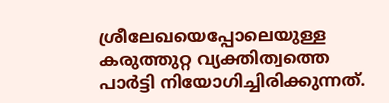ശ്രീലേഖയെപ്പോലെയുള്ള കരുത്തുറ്റ വ്യക്തിത്വത്തെ പാര്‍ട്ടി നിയോഗിച്ചിരിക്കുന്നത്.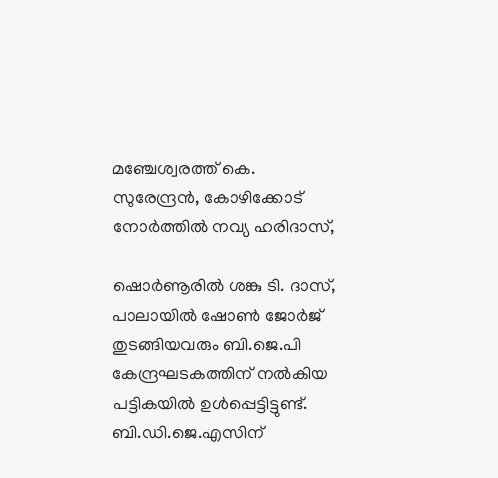മഞ്ചേശ്വരത്ത് കെ. സുരേന്ദ്രന്‍, കോഴിക്കോട് നോര്‍ത്തില്‍ നവ്യ ഹരിദാസ്,

ഷൊര്‍ണൂരില്‍ ശങ്കു ടി. ദാസ്, പാലായില്‍ ഷോണ്‍ ജോര്‍ജ് തുടങ്ങിയവരും ബി.ജെ.പി കേന്ദ്രഘടകത്തിന് നല്‍കിയ പട്ടികയില്‍ ഉള്‍പ്പെട്ടിട്ടുണ്ട്. ബി.ഡി.ജെ.എസിന്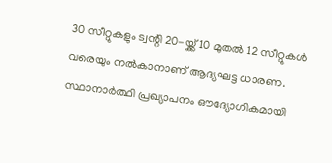30 സീറ്റുകളും ട്വന്റി 20-യ്ക്ക് 10 മുതല്‍ 12 സീറ്റുകള്‍ വരെയും നല്‍കാനാണ് ആദ്യഘട്ട ധാരണ. സ്ഥാനാര്‍ത്ഥി പ്രഖ്യാപനം ഔദ്യോഗികമായി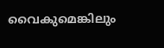വൈകുമെങ്കിലും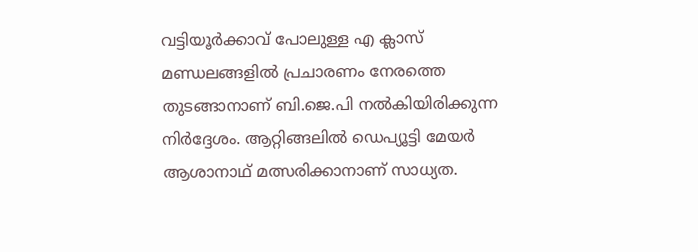വട്ടിയൂര്‍ക്കാവ് പോലുള്ള എ ക്ലാസ് മണ്ഡലങ്ങളില്‍ പ്രചാരണം നേരത്തെ തുടങ്ങാനാണ് ബി.ജെ.പി നല്‍കിയിരിക്കുന്ന നിര്‍ദ്ദേശം. ആറ്റിങ്ങലില്‍ ഡെപ്യൂട്ടി മേയര്‍ ആശാനാഥ് മത്സരിക്കാനാണ് സാധ്യത.